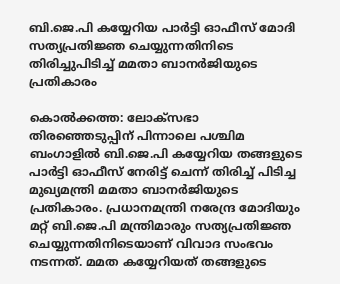ബി.ജെ.പി കയ്യേറിയ പാര്‍ട്ടി ഓഫീസ് മോദി സത്യപ്രതിജ്ഞ ചെയ്യുന്നതിനിടെ തിരിച്ചുപിടിച്ച്‌ മമതാ ബാനര്‍ജിയുടെ പ്രതികാരം

കൊല്‍ക്കത്ത: ലോക്‌സഭാ തിരഞ്ഞെടുപ്പിന് പിന്നാലെ പശ്ചിമ ബംഗാളില്‍ ബി.ജെ.പി കയ്യേറിയ തങ്ങളുടെ പാര്‍ട്ടി ഓഫീസ് നേരിട്ട് ചെന്ന് തിരിച്ച്‌ പിടിച്ച മുഖ്യമന്ത്രി മമതാ ബാനര്‍ജിയുടെ പ്രതികാരം. പ്രധാനമന്ത്രി നരേന്ദ്ര മോദിയും മറ്റ് ബി.ജെ.പി മന്ത്രിമാരും സത്യപ്രതിജ്ഞ ചെയ്യുന്നതിനിടെയാണ് വിവാദ സംഭവം നടന്നത്. മമത കയ്യേറിയത് തങ്ങളുടെ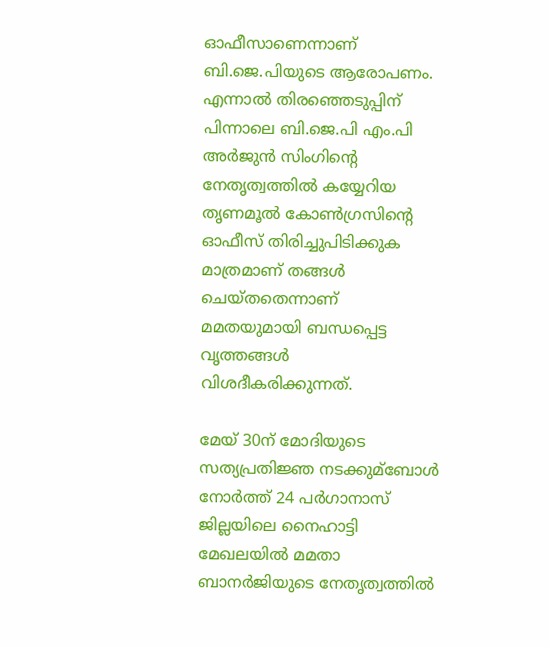ഓഫീസാണെന്നാണ് ബി.ജെ.പിയുടെ ആരോപണം. എന്നാല്‍ തിരഞ്ഞെടുപ്പിന് പിന്നാലെ ബി.ജെ.പി എം.പി അര്‍ജുന്‍ സിംഗിന്റെ നേതൃത്വത്തില്‍ കയ്യേറിയ തൃണമൂല്‍ കോണ്‍ഗ്രസിന്റെ ഓഫീസ് തിരിച്ചുപിടിക്കുക മാത്രമാണ് തങ്ങള്‍ ചെയ്‌തതെന്നാണ് മമതയുമായി ബന്ധപ്പെട്ട വൃത്തങ്ങള്‍ വിശദീകരിക്കുന്നത്.

മേയ് 30ന് മോദിയുടെ സത്യപ്രതിജ്ഞ നടക്കുമ്ബോള്‍ നോര്‍ത്ത് 24 പര്‍ഗാനാസ് ജില്ലയിലെ നൈഹാട്ടി മേഖലയില്‍ മമതാ ബാനര്‍ജിയുടെ നേതൃത്വത്തില്‍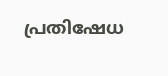പ്രതിഷേധ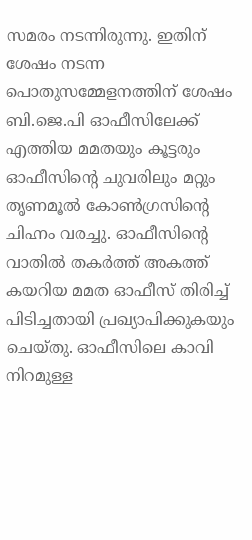സമരം നടന്നിരുന്നു. ഇതിന് ശേഷം നടന്ന പൊതുസമ്മേളനത്തിന് ശേഷം ബി.ജെ.പി ഓഫീസിലേക്ക് എത്തിയ മമതയും കൂട്ടരും ഓഫീസിന്റെ ചുവരിലും മറ്റും തൃണമൂല്‍ കോണ്‍ഗ്രസിന്റെ ചിഹ്നം വരച്ചു. ഓഫീസിന്റെ വാതില്‍ തകര്‍ത്ത് അകത്ത് കയറിയ മമത ഓഫീസ് തിരിച്ച്‌ പിടിച്ചതായി പ്രഖ്യാപിക്കുകയും ചെയ്‌തു. ഓഫീസിലെ കാവി നിറമുള്ള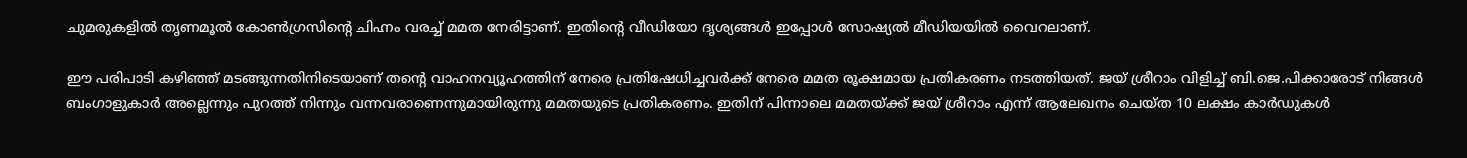ചുമരുകളില്‍ തൃണമൂല്‍ കോണ്‍ഗ്രസിന്റെ ചിഹ്നം വരച്ച്‌ മമത നേരിട്ടാണ്. ഇതിന്റെ വീഡിയോ ദൃശ്യങ്ങള്‍ ഇപ്പോള്‍ സോഷ്യല്‍ മീഡിയയില്‍ വൈറലാണ്.

ഈ പരിപാടി കഴിഞ്ഞ് മടങ്ങുന്നതിനിടെയാണ് തന്റെ വാഹനവ്യൂഹത്തിന് നേരെ പ്രതിഷേധിച്ചവര്‍ക്ക് നേരെ മമത രൂക്ഷമായ പ്രതികരണം നടത്തിയത്. ജയ് ശ്രീറാം വിളിച്ച്‌ ബി.ജെ.പിക്കാരോട് നിങ്ങള്‍ ബംഗാളുകാര്‍ അല്ലെന്നും പുറത്ത് നിന്നും വന്നവരാണെന്നുമായിരുന്നു മമതയുടെ പ്രതികരണം. ഇതിന് പിന്നാലെ മമതയ്‌ക്ക് ജയ് ശ്രീറാം എന്ന് ആലേഖനം ചെയ്‌ത 10 ലക്ഷം കാര്‍ഡുകള്‍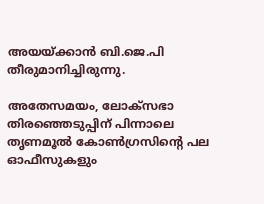അയയ്‌ക്കാന്‍ ബി.ജെ.പി തീരുമാനിച്ചിരുന്നു.

അതേസമയം, ലോക്‌സഭാ തിരഞ്ഞെടുപ്പിന് പിന്നാലെ തൃണമൂല്‍ കോണ്‍ഗ്രസിന്റെ പല ഓഫീസുകളും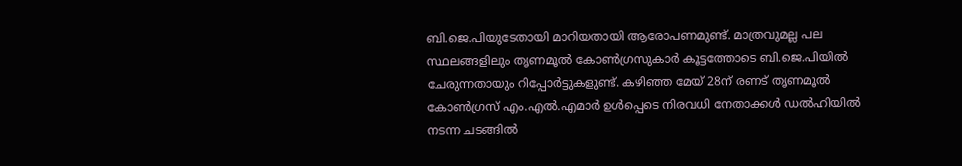ബി.ജെ.പിയുടേതായി മാറിയതായി ആരോപണമുണ്ട്. മാത്രവുമല്ല പല സ്ഥലങ്ങളിലും തൃണമൂല്‍ കോണ്‍ഗ്രസുകാര്‍ കൂട്ടത്തോടെ ബി.ജെ.പിയില്‍ ചേരുന്നതായും റിപ്പോര്‍ട്ടുകളുണ്ട്. കഴിഞ്ഞ മേയ് 28ന് രണട് തൃണമൂല്‍ കോണ്‍ഗ്രസ് എം.എല്‍.എമാര്‍ ഉള്‍പ്പെടെ നിരവധി നേതാക്കള്‍ ഡല്‍ഹിയില്‍ നടന്ന ചടങ്ങില്‍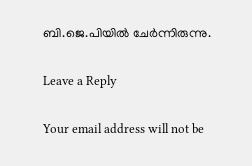ബി.ജെ.പിയില്‍ ചേര്‍ന്നിരുന്നു.

Leave a Reply

Your email address will not be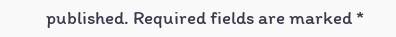published. Required fields are marked *